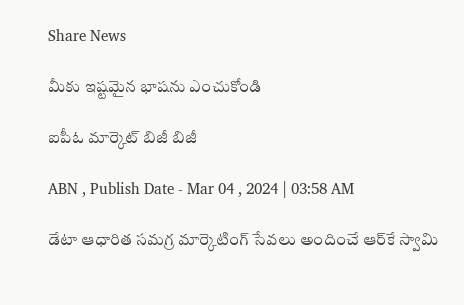Share News

మీకు ఇష్టమైన భాషను ఎంచుకోండి

ఐపీఓ మార్కెట్‌ బిజీ బిజీ

ABN , Publish Date - Mar 04 , 2024 | 03:58 AM

డేటా ఆధారిత సమగ్ర మార్కెటింగ్‌ సేవలు అందించే ఆర్‌కే స్వామి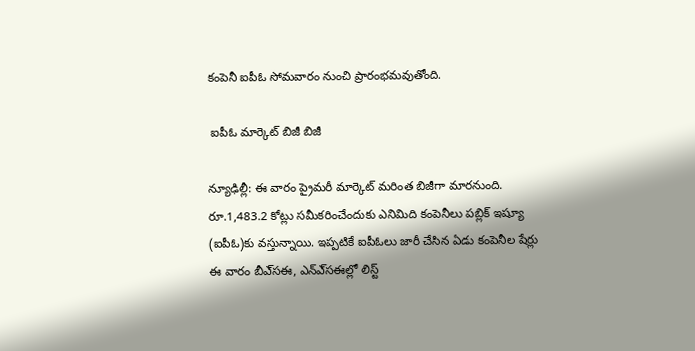కంపెనీ ఐపీఓ సోమవారం నుంచి ప్రారంభమవుతోంది.

 ఐపీఓ మార్కెట్‌ బిజీ బిజీ

న్యూఢిల్లీ: ఈ వారం ప్రైమరీ మార్కెట్‌ మరింత బిజీగా మారనుంది. రూ.1,483.2 కోట్లు సమీకరించేందుకు ఎనిమిది కంపెనీలు పబ్లిక్‌ ఇష్యూ (ఐపీఓ)కు వస్తున్నాయి. ఇప్పటికే ఐపీఓలు జారీ చేసిన ఏడు కంపెనీల షేర్లు ఈ వారం బీఎ్‌సఈ, ఎన్‌ఎ్‌సఈల్లో లిస్ట్‌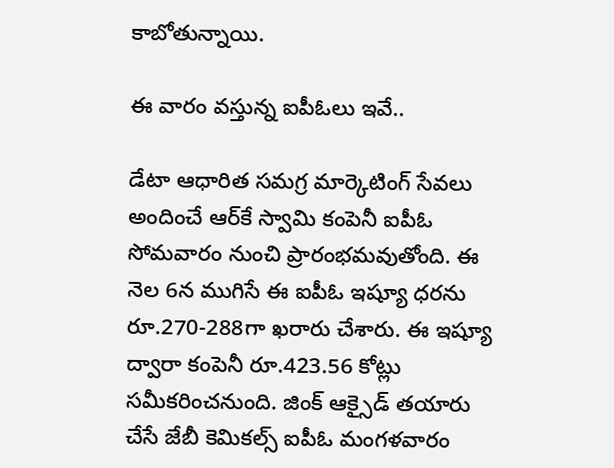కాబోతున్నాయి.

ఈ వారం వస్తున్న ఐపీఓలు ఇవే..

డేటా ఆధారిత సమగ్ర మార్కెటింగ్‌ సేవలు అందించే ఆర్‌కే స్వామి కంపెనీ ఐపీఓ సోమవారం నుంచి ప్రారంభమవుతోంది. ఈ నెల 6న ముగిసే ఈ ఐపీఓ ఇష్యూ ధరను రూ.270-288గా ఖరారు చేశారు. ఈ ఇష్యూ ద్వారా కంపెనీ రూ.423.56 కోట్లు సమీకరించనుంది. జింక్‌ ఆక్సైడ్‌ తయారు చేసే జేబీ కెమికల్స్‌ ఐపీఓ మంగళవారం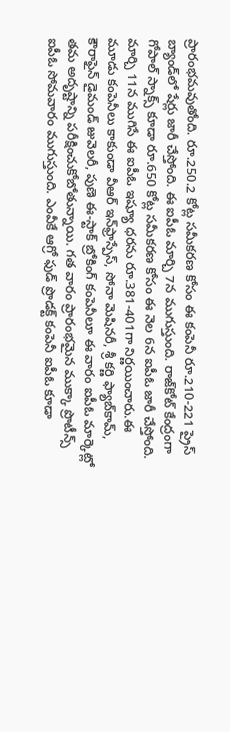ప్రారంభమవుతోంది. రూ.250.2 కోట్ల సమీకరణ కోసం ఈ కంపెనీ రూ.210-221 ప్రైస్‌ బ్యాండ్‌లో షేర్లు జారీ చేస్తోంది. ఈ ఐపీఓ మార్చి 7న ముగుస్తుంది. రాజ్‌కోట్‌ కేంద్రంగా గోపాల్‌ స్నాక్స్‌ కూడా రూ.650 కోట్ల సమీకరణ కోసం ఈ నెల 6న ఐపీఓ జారీ చేస్తోంది. మార్చి 11న ముగిసే ఈ ఐపీఓ ఇష్యూ ధరను రూ.381-401గా నిర్ణయించారు.ఈ మూడు కంపెనీలు కాకుండా వీఆర్‌ ఇన్‌ఫ్రాస్పేస్‌, సోనా మెషినరీ, శ్రీ కర్ణి ఫ్యాబ్‌కామ్‌, కౌరాఫైన్‌ డైమండ్‌ జువెలరీ, పుణె ఈ-స్టాక్‌ బ్రోకింగ్‌ కంపెనీలూ ఈ వారం ఐపీఓ మార్కెట్లో తమ అదృష్టాన్ని పరీక్షించుకోబోతున్నాయి. గత వారం ప్రారంభమైన ముక్కా ప్రొటీన్స్‌ ఐపీఓ సోమవారం ముగుస్తుంది. ఎంవీకే ఆగ్రో ఫుడ్‌ ప్రొడక్ట్‌ కంపెనీ ఐపీఓ కూడా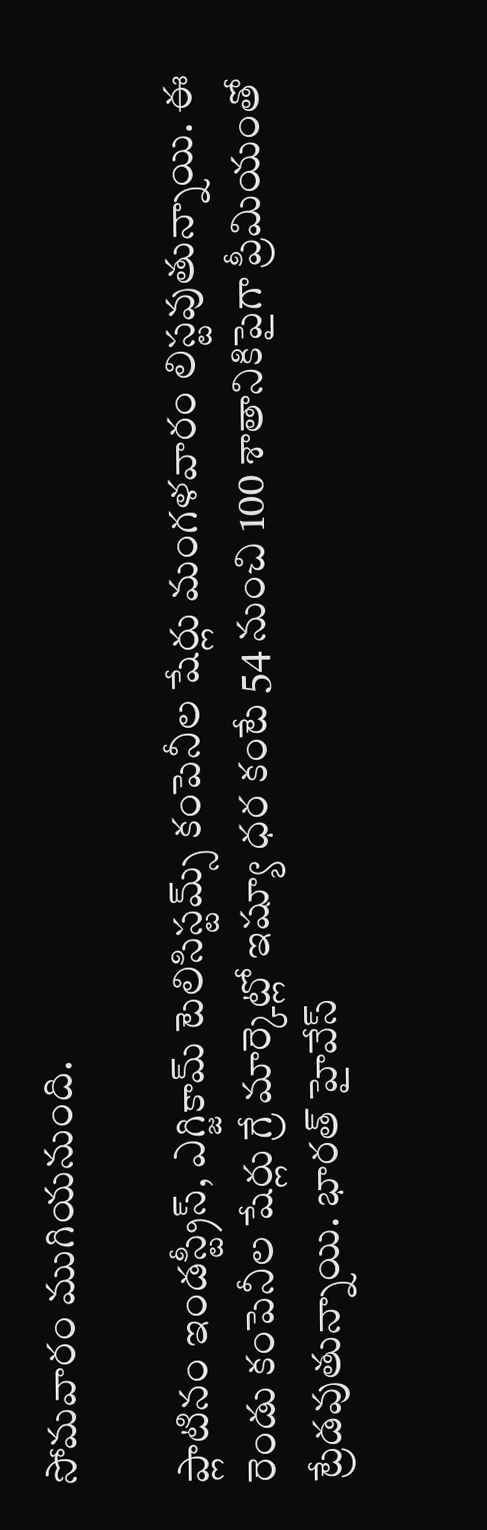సోమవారం ముగియనుంది.

ప్లాటినం ఇండస్ట్రీస్‌, ఎగ్జికామ్‌ టెలిసిస్టమ్స్‌ కంపెనీల షేర్లు మంగళవారం లిస్టవుతున్నాయి. ఈ రెండు కంపెనీల షేర్లు గ్రే మార్కెట్లో ఇష్యూ ధర కంటే 54 నుంచి 100 శాతానికిపైగా ప్రీమియంతో ట్రేడవుతున్నాయి. భారత్‌ హైవేస్‌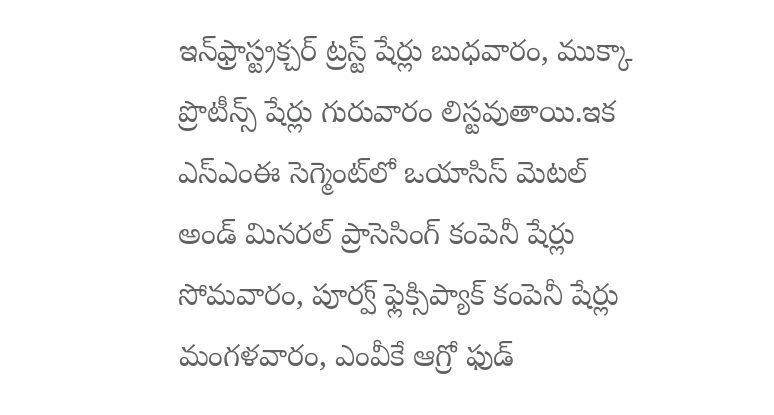ఇన్‌ఫ్రాస్ట్రక్చర్‌ ట్రస్ట్‌ షేర్లు బుధవారం, ముక్కా ప్రొటీన్స్‌ షేర్లు గురువారం లిస్టవుతాయి.ఇక ఎస్‌ఎంఈ సెగ్మెంట్‌లో ఒయాసిస్‌ మెటల్‌ అండ్‌ మినరల్‌ ప్రాసెసింగ్‌ కంపెనీ షేర్లు సోమవారం, పూర్వ్‌ ఫ్లెక్సిప్యాక్‌ కంపెనీ షేర్లు మంగళవారం, ఎంవీకే ఆగ్రో ఫుడ్‌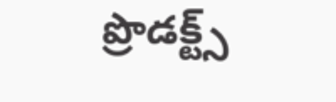ప్రొడక్ట్స్‌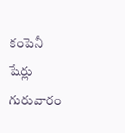కంపెనీ షేర్లు గురువారం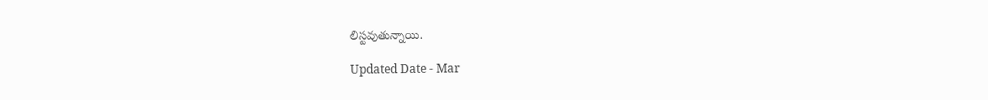లిస్టవుతున్నాయి.

Updated Date - Mar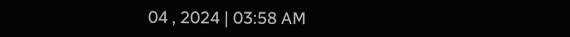04 , 2024 | 03:58 AM